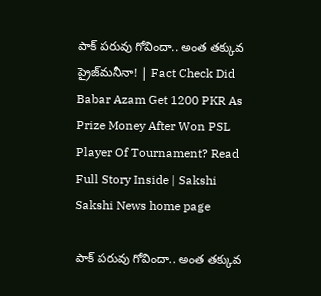పాక్‌ పరువు గోవిందా.. అంత తక్కువ ప్రైజ్‌మనీనా! | Fact Check Did Babar Azam Get 1200 PKR As Prize Money After Won PSL Player Of Tournament? Read Full Story Inside | Sakshi
Sakshi News home page

పాక్‌ పరువు గోవిందా.. అంత తక్కువ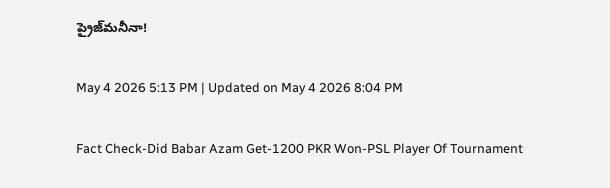ప్రైజ్‌మనీనా!

May 4 2026 5:13 PM | Updated on May 4 2026 8:04 PM

Fact Check-Did Babar Azam Get-1200 PKR Won-PSL Player Of Tournament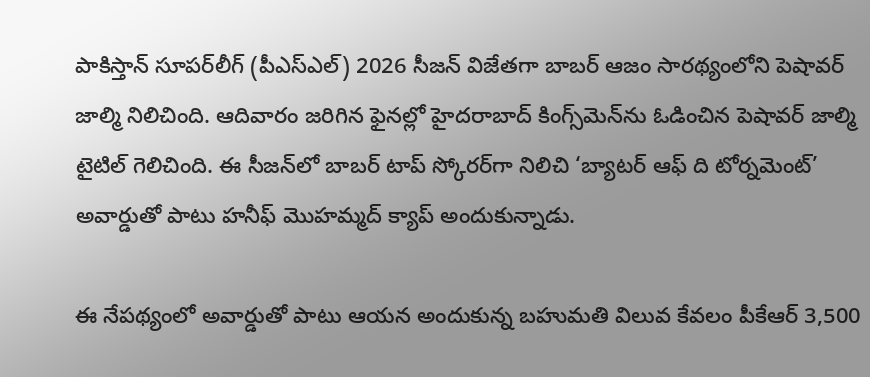పాకిస్తాన్ సూప‌ర్‌లీగ్ (పీఎస్ఎల్‌) 2026 సీజ‌న్ విజేత‌గా బాబ‌ర్ ఆజం సార‌థ్యంలోని పెషావ‌ర్ జాల్మి నిలిచింది. ఆదివారం జ‌రిగిన ఫైన‌ల్లో హైద‌రాబాద్ కింగ్స్‌మెన్‌ను ఓడించిన పెషావ‌ర్ జాల్మి టైటిల్ గెలిచింది. ఈ సీజ‌న్‌లో బాబ‌ర్ టాప్ స్కోర‌ర్‌గా నిలిచి ‘బ్యాటర్ ఆఫ్ ది టోర్నమెంట్‌’ అవార్డుతో పాటు హనీఫ్ మొహమ్మద్ క్యాప్ అందుకున్నాడు.

ఈ నేపథ్యంలో అవార్డుతో పాటు ఆయన అందుకున్న బహుమతి విలువ కేవలం పీకేఆర్ 3,500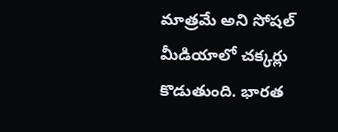మాత్రమే అని సోషల్ మీడియాలో చక్కర్లు కొడుతుంది. భారత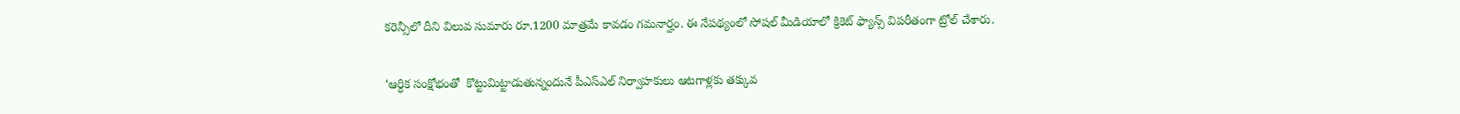కరెన్సీలో దీని విలువ సుమారు రూ.1200 మాత్రమే కావడం గమనార్హం. ఈ నేపథ్యంలో సోషల్ మీడియాలో క్రికెట్ ఫ్యాన్స్ విపరీతంగా ట్రోల్ చేశారు.

‘ఆర్ధిక సంక్షోభంతో  కొట్టుమిట్టాడుతున్నందునే పీఎస్‌ఎల్ నిర్వాహకులు ఆటగాళ్లకు తక్కువ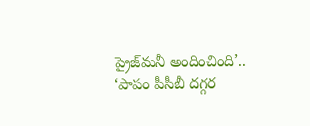ప్రైజ్‌మనీ అందించింది’.. ‘పాపం పీసీబీ దగ్గర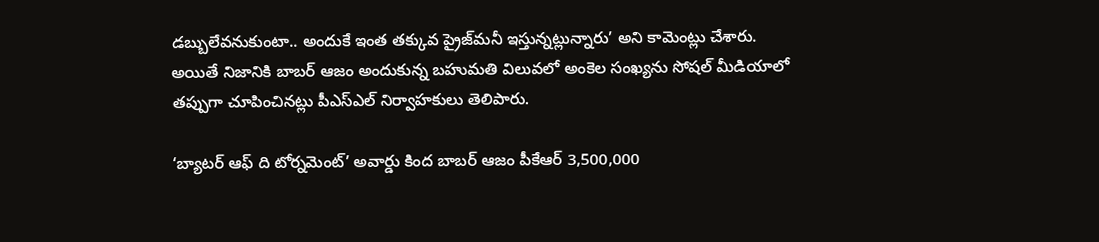డబ్బులేవనుకుంటా.. అందుకే ఇంత తక్కువ ప్రైజ్‌మనీ ఇస్తున్నట్లున్నారు’ అని కామెంట్లు చేశారు. అయితే నిజానికి బాబర్ ఆజం అందుకున్న బహుమతి విలువలో అంకెల సంఖ్యను సోషల్ మీడియాలో తప్పుగా చూపించినట్లు పీఎస్‌ఎల్ నిర్వాహకులు తెలిపారు.

‘బ్యాటర్ ఆఫ్ ది టోర్నమెంట్‌’ అవార్డు కింద బాబర్ ఆజం పీకేఆర్ 3,500,000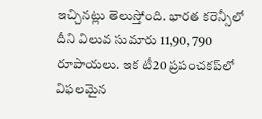ఇచ్చినట్లు తెలుస్తోంది. భారత కరెన్సీలో దీని విలువ సుమారు 11,90, 790 రూపాయలు. ఇక టీ20 ప్రపంచకప్‌లో విఫలమైన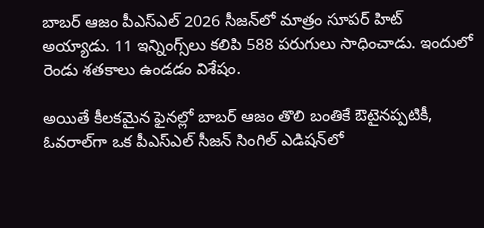బాబర్ ఆజం పీఎస్‌ఎల్ 2026 సీజన్‌లో మాత్రం సూపర్ హిట్ అయ్యాడు. 11 ఇన్నింగ్స్‌లు కలిపి 588 పరుగులు సాధించాడు. ఇందులో రెండు శతకాలు ఉండడం విశేషం.

అయితే కీలకమైన ఫైనల్లో బాబర్ ఆజం తొలి బంతికే ఔటైనప్పటికీ, ఓవరాల్‌గా ఒక పీఎస్‌ఎల్ సీజన్ సింగిల్ ఎడిషన్‌లో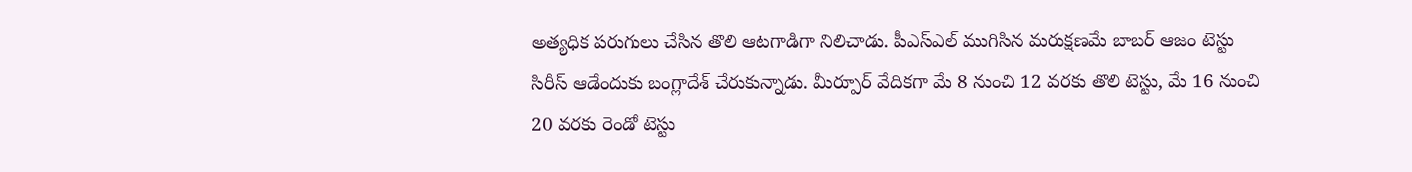అత్యధిక పరుగులు చేసిన తొలి ఆటగాడిగా నిలిచాడు. పీఎస్‌ఎల్ ముగిసిన మరుక్షణమే బాబర్ ఆజం టెస్టు సిరీస్ ఆడేందుకు బంగ్లాదేశ్ చేరుకున్నాడు. మీర్పూర్ వేదికగా మే 8 నుంచి 12 వరకు తొలి టెస్టు, మే 16 నుంచి 20 వరకు రెండో టెస్టు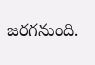జరగనుంది.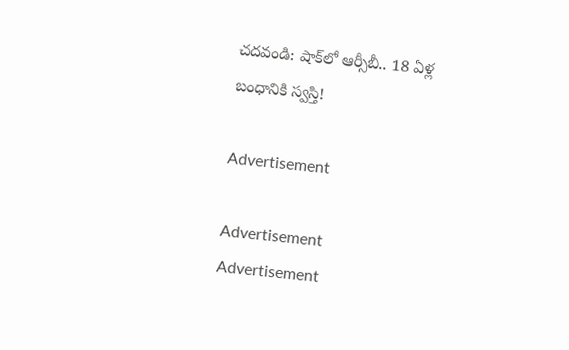చదవండి: షాక్‌లో ఆర్సీబీ.. 18 ఏళ్ల బంధానికి స్వస్తి!

Advertisement

Advertisement
Advertisement